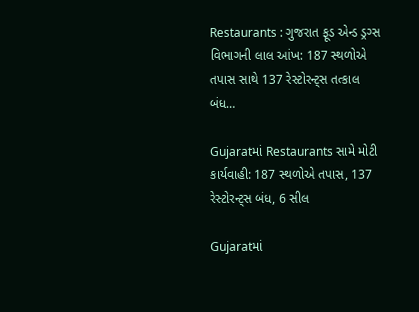Restaurants : ગુજરાત ફૂડ એન્ડ ડ્રગ્સ વિભાગની લાલ આંખ: 187 સ્થળોએ તપાસ સાથે 137 રેસ્ટોરન્ટ્સ તત્કાલ બંધ…

Gujaratમાં Restaurants સામે મોટી કાર્યવાહી: 187 સ્થળોએ તપાસ, 137 રેસ્ટોરન્ટ્સ બંધ, 6 સીલ

Gujaratમાં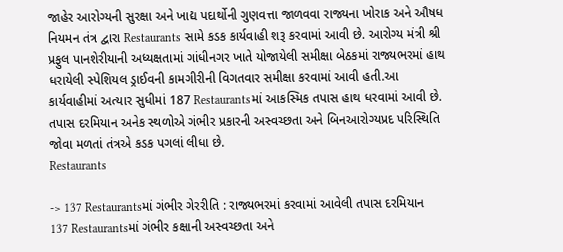જાહેર આરોગ્યની સુરક્ષા અને ખાદ્ય પદાર્થોની ગુણવત્તા જાળવવા રાજ્યના ખોરાક અને ઔષધ નિયમન તંત્ર દ્વારા Restaurants સામે કડક કાર્યવાહી શરૂ કરવામાં આવી છે. આરોગ્ય મંત્રી શ્રી પ્રફુલ પાનશેરીયાની અધ્યક્ષતામાં ગાંધીનગર ખાતે યોજાયેલી સમીક્ષા બેઠકમાં રાજ્યભરમાં હાથ ધરાયેલી સ્પેશિયલ ડ્રાઈવની કામગીરીની વિગતવાર સમીક્ષા કરવામાં આવી હતી.આ કાર્યવાહીમાં અત્યાર સુધીમાં 187 Restaurantsમાં આકસ્મિક તપાસ હાથ ધરવામાં આવી છે. તપાસ દરમિયાન અનેક સ્થળોએ ગંભીર પ્રકારની અસ્વચ્છતા અને બિનઆરોગ્યપ્રદ પરિસ્થિતિ જોવા મળતાં તંત્રએ કડક પગલાં લીધા છે.
Restaurants

-> 137 Restaurantsમાં ગંભીર ગેરરીતિ : રાજ્યભરમાં કરવામાં આવેલી તપાસ દરમિયાન 137 Restaurantsમાં ગંભીર કક્ષાની અસ્વચ્છતા અને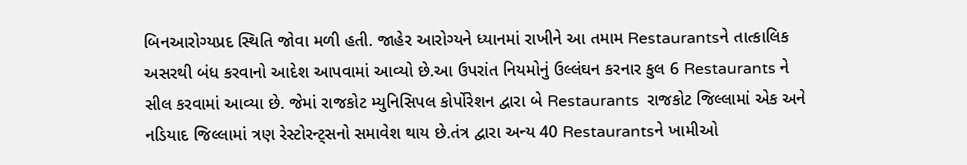બિનઆરોગ્યપ્રદ સ્થિતિ જોવા મળી હતી. જાહેર આરોગ્યને ધ્યાનમાં રાખીને આ તમામ Restaurantsને તાત્કાલિક અસરથી બંધ કરવાનો આદેશ આપવામાં આવ્યો છે.આ ઉપરાંત નિયમોનું ઉલ્લંઘન કરનાર કુલ 6 Restaurants ને સીલ કરવામાં આવ્યા છે. જેમાં રાજકોટ મ્યુનિસિપલ કોર્પોરેશન દ્વારા બે Restaurants  રાજકોટ જિલ્લામાં એક અને નડિયાદ જિલ્લામાં ત્રણ રેસ્ટોરન્ટ્સનો સમાવેશ થાય છે.તંત્ર દ્વારા અન્ય 40 Restaurantsને ખામીઓ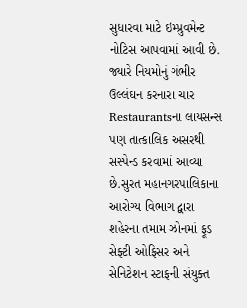સુધારવા માટે ઇમ્પ્રુવમેન્ટ નોટિસ આપવામાં આવી છે. જ્યારે નિયમોનું ગંભીર ઉલ્લંઘન કરનારા ચાર Restaurantsના લાયસન્સ પણ તાત્કાલિક અસરથી સસ્પેન્ડ કરવામાં આવ્યા છે.સુરત મહાનગરપાલિકાના આરોગ્ય વિભાગ દ્વારા શહેરના તમામ ઝોનમાં ફૂડ સેફ્ટી ઓફિસર અને સેનિટેશન સ્ટાફની સંયુક્ત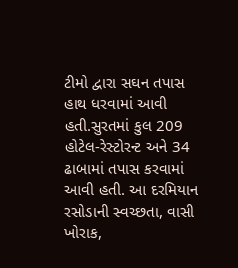ટીમો દ્વારા સઘન તપાસ હાથ ધરવામાં આવી હતી.સુરતમાં કુલ 209 હોટેલ-રેસ્ટોરન્ટ અને 34 ઢાબામાં તપાસ કરવામાં આવી હતી. આ દરમિયાન રસોડાની સ્વચ્છતા, વાસી ખોરાક,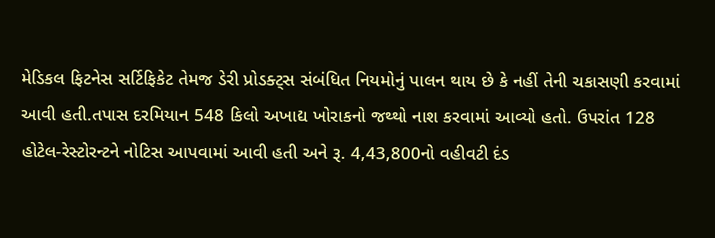મેડિકલ ફિટનેસ સર્ટિફિકેટ તેમજ ડેરી પ્રોડક્ટ્સ સંબંધિત નિયમોનું પાલન થાય છે કે નહીં તેની ચકાસણી કરવામાં આવી હતી.તપાસ દરમિયાન 548 કિલો અખાદ્ય ખોરાકનો જથ્થો નાશ કરવામાં આવ્યો હતો. ઉપરાંત 128 હોટેલ-રેસ્ટોરન્ટને નોટિસ આપવામાં આવી હતી અને રૂ. 4,43,800નો વહીવટી દંડ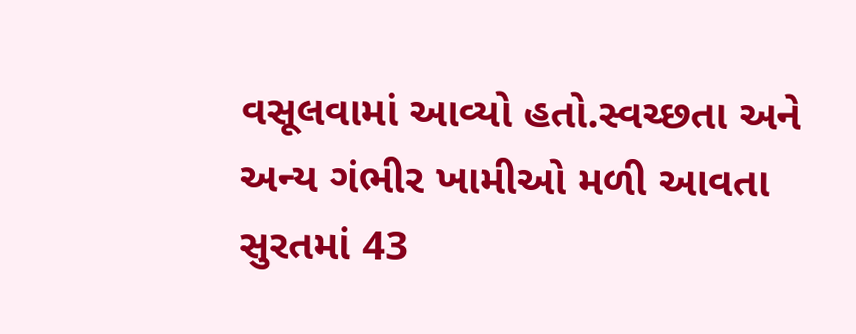વસૂલવામાં આવ્યો હતો.સ્વચ્છતા અને અન્ય ગંભીર ખામીઓ મળી આવતા સુરતમાં 43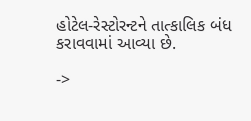હોટેલ-રેસ્ટોરન્ટને તાત્કાલિક બંધ કરાવવામાં આવ્યા છે.

->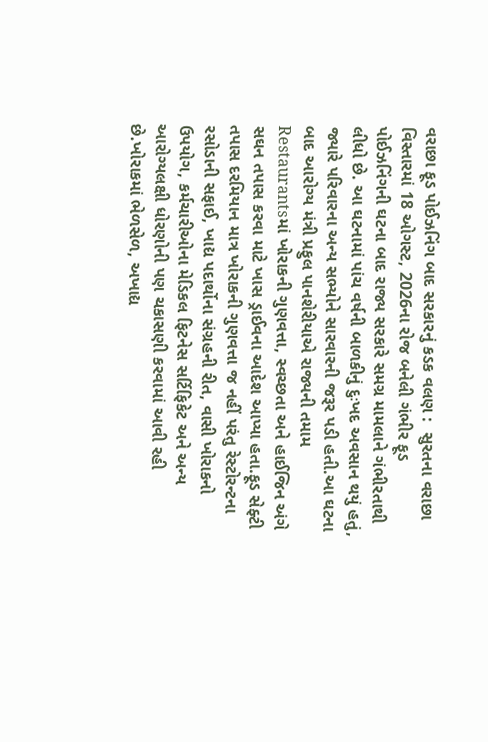વરાછા ફૂડ પોઈઝનિંગ બાદ સરકારનું કડક વલણ :  સુરતના વરાછા વિસ્તારમાં 18 ઓગસ્ટ, 2026ના રોજ બનેલી ગંભીર ફૂડ પોઈઝનિંગની ઘટના બાદ રાજ્ય સરકારે સમગ્ર મામલાને ગંભીરતાથી લીધો છે. આ ઘટનામાં પાંચ વર્ષની બાળકીનું દુઃખદ અવસાન થયું હતું, જ્યારે પરિવારના અન્ય સભ્યોને સારવારની જરૂર પડી હતી.આ ઘટના બાદ આરોગ્ય મંત્રી પ્રફુલ પાનશેરીયાએ રાજ્યની તમામ Restaurantsમાં ખોરાકની ગુણવત્તા, સ્વચ્છતા અને હાઈજિન અંગે સઘન તપાસ કરવા માટે ખાસ ડ્રાઈવના આદેશ આપ્યા હતા.ફૂડ સેફ્ટી તપાસ દરમિયાન માત્ર ખોરાકની ગુણવત્તા જ નહીં પરંતુ રેસ્ટોરન્ટના રસોડાની સફાઈ, ખાદ્ય પદાર્થોના સંગ્રહની રીત, વાસી ખોરાકનો ઉપયોગ, કર્મચારીઓના મેડિકલ ફિટનેસ સર્ટિફિકેટ અને અન્ય આરોગ્યલક્ષી ધોરણોની પણ ચકાસણી કરવામાં આવી રહી છે.ખોરાકમાં ભેળસેળ, અખાદ્ય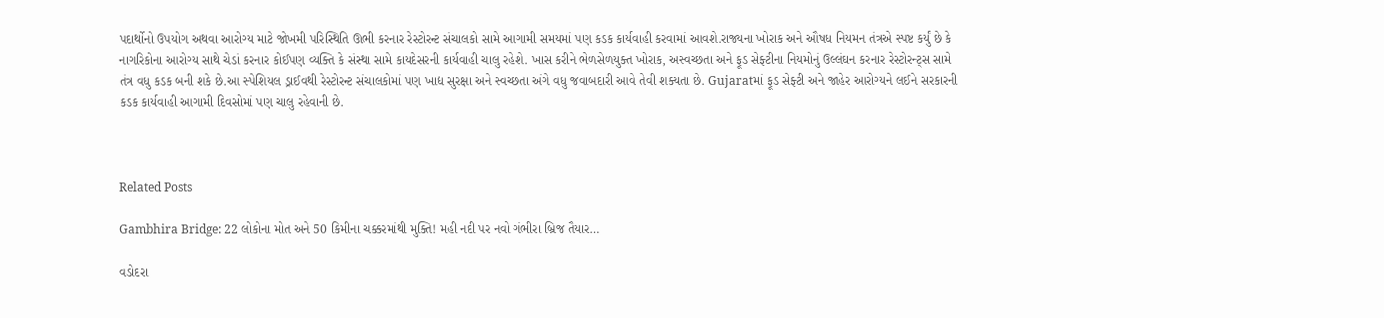પદાર્થોનો ઉપયોગ અથવા આરોગ્ય માટે જોખમી પરિસ્થિતિ ઊભી કરનાર રેસ્ટોરન્ટ સંચાલકો સામે આગામી સમયમાં પણ કડક કાર્યવાહી કરવામાં આવશે.રાજ્યના ખોરાક અને ઔષધ નિયમન તંત્રએ સ્પષ્ટ કર્યું છે કે નાગરિકોના આરોગ્ય સાથે ચેડાં કરનાર કોઈપણ વ્યક્તિ કે સંસ્થા સામે કાયદેસરની કાર્યવાહી ચાલુ રહેશે. ખાસ કરીને ભેળસેળયુક્ત ખોરાક, અસ્વચ્છતા અને ફૂડ સેફ્ટીના નિયમોનું ઉલ્લંઘન કરનાર રેસ્ટોરન્ટ્સ સામે તંત્ર વધુ કડક બની શકે છે.આ સ્પેશિયલ ડ્રાઈવથી રેસ્ટોરન્ટ સંચાલકોમાં પણ ખાદ્ય સુરક્ષા અને સ્વચ્છતા અંગે વધુ જવાબદારી આવે તેવી શક્યતા છે. Gujaratમાં ફૂડ સેફ્ટી અને જાહેર આરોગ્યને લઈને સરકારની કડક કાર્યવાહી આગામી દિવસોમાં પણ ચાલુ રહેવાની છે.



Related Posts

Gambhira Bridge: 22 લોકોના મોત અને 50 કિમીના ચક્કરમાંથી મુક્તિ! મહી નદી પર નવો ગંભીરા બ્રિજ તૈયાર…

વડોદરા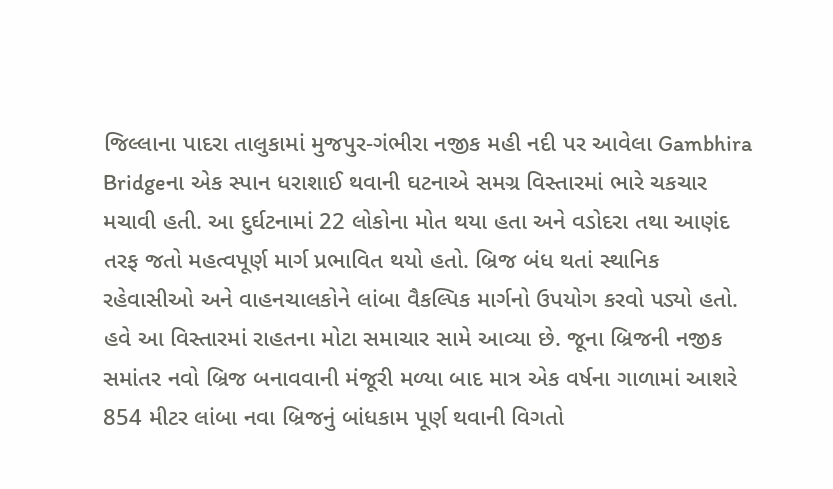જિલ્લાના પાદરા તાલુકામાં મુજપુર-ગંભીરા નજીક મહી નદી પર આવેલા Gambhira Bridgeના એક સ્પાન ધરાશાઈ થવાની ઘટનાએ સમગ્ર વિસ્તારમાં ભારે ચકચાર મચાવી હતી. આ દુર્ઘટનામાં 22 લોકોના મોત થયા હતા અને વડોદરા તથા આણંદ તરફ જતો મહત્વપૂર્ણ માર્ગ પ્રભાવિત થયો હતો. બ્રિજ બંધ થતાં સ્થાનિક રહેવાસીઓ અને વાહનચાલકોને લાંબા વૈકલ્પિક માર્ગનો ઉપયોગ કરવો પડ્યો હતો. હવે આ વિસ્તારમાં રાહતના મોટા સમાચાર સામે આવ્યા છે. જૂના બ્રિજની નજીક સમાંતર નવો બ્રિજ બનાવવાની મંજૂરી મળ્યા બાદ માત્ર એક વર્ષના ગાળામાં આશરે 854 મીટર લાંબા નવા બ્રિજનું બાંધકામ પૂર્ણ થવાની વિગતો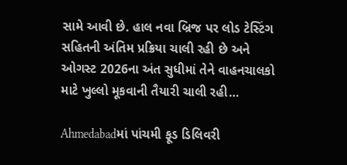સામે આવી છે. હાલ નવા બ્રિજ પર લોડ ટેસ્ટિંગ સહિતની અંતિમ પ્રક્રિયા ચાલી રહી છે અને ઓગસ્ટ 2026ના અંત સુધીમાં તેને વાહનચાલકો માટે ખુલ્લો મૂકવાની તૈયારી ચાલી રહી…

Ahmedabadમાં પાંચમી ફૂડ ડિલિવરી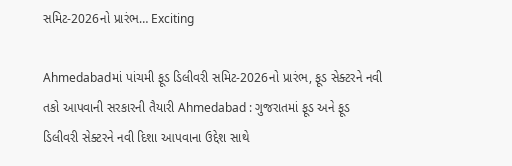સમિટ-2026નો પ્રારંભ… Exciting

Ahmedabadમાં પાંચમી ફૂડ ડિલીવરી સમિટ-2026નો પ્રારંભ, ફૂડ સેક્ટરને નવી તકો આપવાની સરકારની તૈયારી Ahmedabad : ગુજરાતમાં ફૂડ અને ફૂડ ડિલીવરી સેક્ટરને નવી દિશા આપવાના ઉદ્દેશ સાથે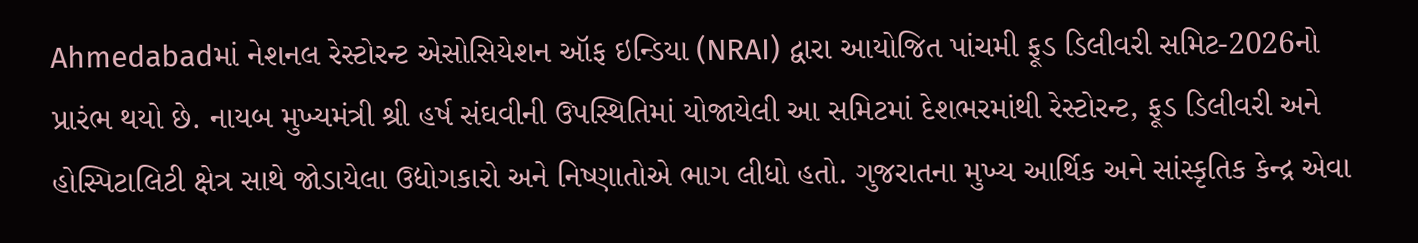Ahmedabadમાં નેશનલ રેસ્ટોરન્ટ એસોસિયેશન ઑફ ઇન્ડિયા (NRAI) દ્વારા આયોજિત પાંચમી ફૂડ ડિલીવરી સમિટ-2026નો પ્રારંભ થયો છે. નાયબ મુખ્યમંત્રી શ્રી હર્ષ સંઘવીની ઉપસ્થિતિમાં યોજાયેલી આ સમિટમાં દેશભરમાંથી રેસ્ટોરન્ટ, ફૂડ ડિલીવરી અને હોસ્પિટાલિટી ક્ષેત્ર સાથે જોડાયેલા ઉદ્યોગકારો અને નિષ્ણાતોએ ભાગ લીધો હતો. ગુજરાતના મુખ્ય આર્થિક અને સાંસ્કૃતિક કેન્દ્ર એવા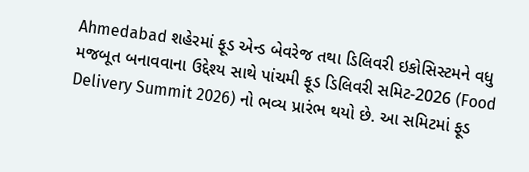Ahmedabad શહેરમાં ફૂડ એન્ડ બેવરેજ તથા ડિલિવરી ઇકોસિસ્ટમને વધુ મજબૂત બનાવવાના ઉદ્દેશ્ય સાથે પાંચમી ફૂડ ડિલિવરી સમિટ-2026 (Food Delivery Summit 2026) નો ભવ્ય પ્રારંભ થયો છે. આ સમિટમાં ફૂડ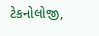ટેકનોલોજી,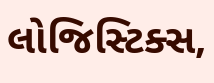લોજિસ્ટિક્સ,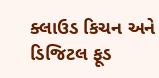ક્લાઉડ કિચન અને ડિજિટલ ફૂડ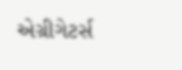એગ્રીગેટર્સ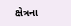ક્ષેત્રના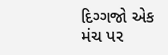દિગ્ગજો એક મંચ પર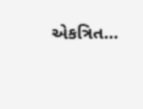એકત્રિત…